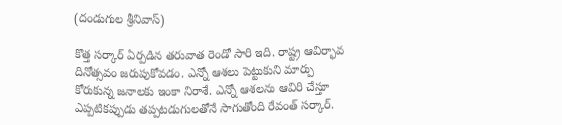(దండుగుల శ్రీ‌నివాస్‌)

కొత్త స‌ర్కార్ ఏర్ప‌డిన త‌రువాత రెండో సారి ఇది. రాష్ట్ర ఆవిర్భావ దినోత్స‌వం జ‌రుపుకోవ‌డం. ఎన్నో ఆశ‌లు పెట్టుకుని మార్పు కోరుకున్న జ‌నాల‌కు ఇంకా నిరాశే. ఎన్నో ఆశ‌లను ఆవిరి చేస్తూ ఎప్ప‌టిక‌ప్పుడు త‌ప్ప‌టడుగుల‌తోనే సాగుతోంది రేవంత్ స‌ర్కార్‌.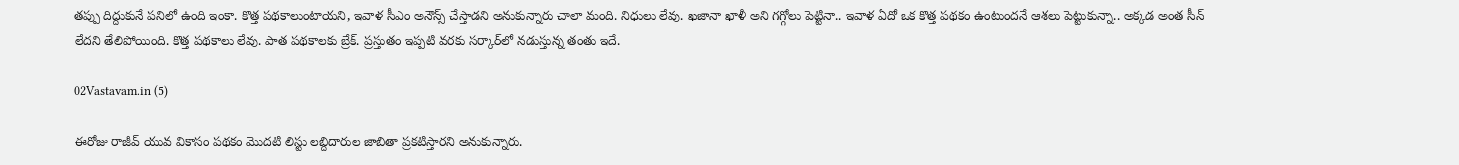త‌ప్పు దిద్దుకునే ప‌నిలో ఉంది ఇంకా. కొత్త ప‌థ‌కాలుంటాయ‌ని, ఇవాళ సీఎం అనౌన్స్ చేస్తాడ‌ని అనుకున్నారు చాలా మంది. నిధులు లేవు. ఖ‌జానా ఖాళీ అని గ‌గ్గోలు పెట్టినా.. ఇవాళ ఏదో ఒక కొత్త ప‌థ‌కం ఉంటుంద‌నే ఆశ‌లు పెట్టుకున్నా.. అక్క‌డ అంత సీన్ లేద‌ని తేలిపోయింది. కొత్త ప‌థ‌కాలు లేవు. పాత ప‌థ‌కాలకు బ్రేక్‌. ప్ర‌స్తుతం ఇప్ప‌టి వ‌ర‌కు స‌ర్కార్‌లో న‌డుస్తున్న తంతు ఇదే.

02Vastavam.in (5)

ఈరోజు రాజీవ్ యువ వికాసం ప‌థ‌కం మొద‌టి లిస్టు ల‌బ్దిదారుల జాబితా ప్ర‌క‌టిస్తార‌ని అనుకున్నారు.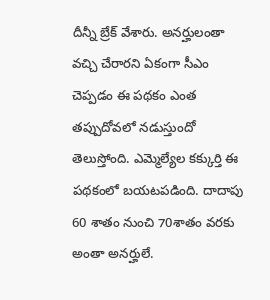దీన్నీ బ్రేక్ వేశారు. అన‌ర్హులంతా వ‌చ్చి చేరార‌ని ఏకంగా సీఎం చెప్ప‌డం ఈ ప‌థకం ఎంత త‌ప్పుదోవ‌లో న‌డుస్తుందో తెలుస్తోంది. ఎమ్మెల్యేల క‌క్కుర్తి ఈ ప‌థ‌కంలో బయ‌ట‌ప‌డింది. దాదాపు 60 శాతం నుంచి 70శాతం వ‌ర‌కు అంతా అన‌ర్హులే.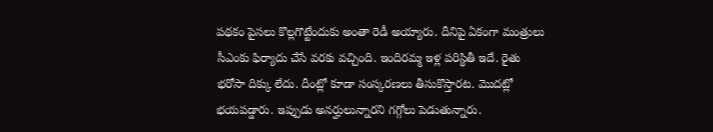ప‌థ‌కం పైస‌లు కొల్ల‌గొట్టేందుకు అంతా రెడీ అయ్యారు. దీనిపై ఏకంగా మంత్రులు సీఎంకు ఫిర్యాదు చేసే వర‌కు వ‌చ్చింది. ఇందిర‌మ్మ ఇళ్ల ప‌రిస్థితీ ఇదే. రైతు భ‌రోసా దిక్కు లేదు. దీంట్లో కూడా సంస్క‌ర‌ణ‌లు తీసుకొస్తార‌ట‌. మొద‌ట్లో భ‌య‌ప‌డ్డారు. ఇప్పుడు అన‌ర్హులున్నార‌ని గ‌గ్గోలు పెడుతున్నారు.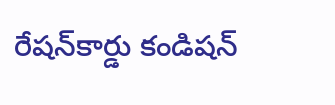రేష‌న్‌కార్డు కండిష‌న్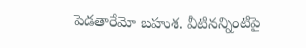పెడ‌తారేమో బ‌హుశ‌. వీటిన‌న్నింటిపై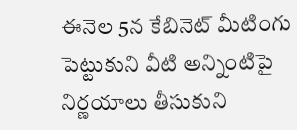ఈనెల 5న కేబినెట్ మీటింగు పెట్టుకుని వీటి అన్నింటిపై నిర్ణ‌యాలు తీసుకుని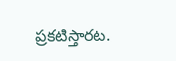ప్ర‌క‌టిస్తార‌ట‌.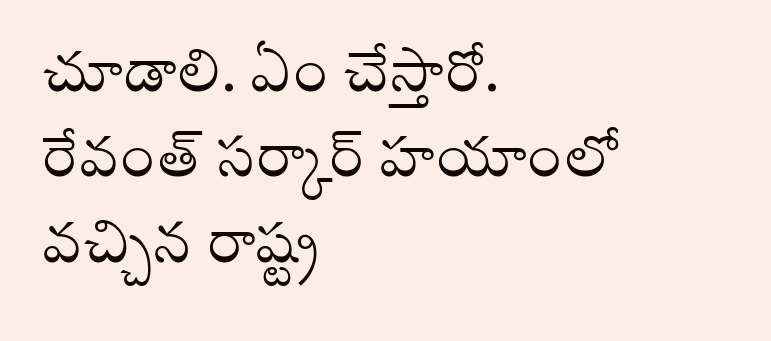చూడాలి. ఏం చేస్తారో. రేవంత్ స‌ర్కార్ హ‌యాంలో వ‌చ్చిన రాష్ట్ర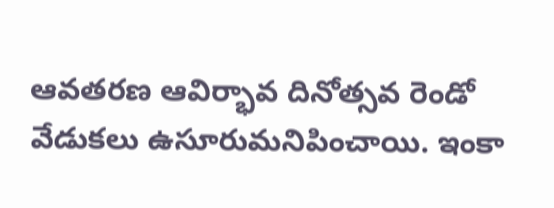ఆవ‌త‌ర‌ణ ఆవిర్భావ దినోత్స‌వ రెండో వేడుక‌లు ఉసూరుమ‌నిపించాయి. ఇంకా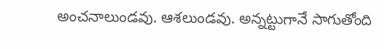అంచ‌నాలుండ‌వు. ఆశ‌లుండ‌వు. అన్న‌ట్టుగానే సాగుతోంది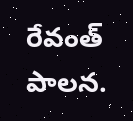రేవంత్ పాల‌న‌.